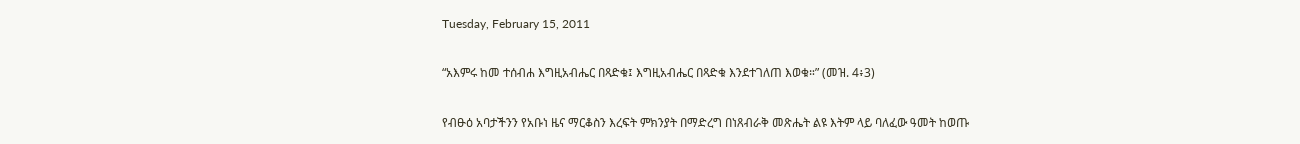Tuesday, February 15, 2011

“አእምሩ ከመ ተሰብሐ እግዚአብሔር በጻድቁ፤ እግዚአብሔር በጻድቁ እንደተገለጠ እወቁ።” (መዝ. 4፥3)

የብፁዕ አባታችንን የአቡነ ዜና ማርቆስን እረፍት ምክንያት በማድረግ በነጸብራቅ መጽሔት ልዩ እትም ላይ ባለፈው ዓመት ከወጡ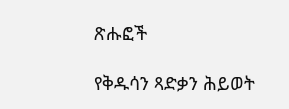ጽሑፎች

የቅዱሳን ጻድቃን ሕይወት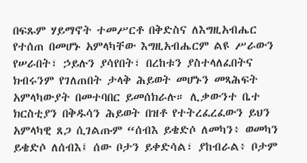በፍጹም ሃይማኖት ተመሥርቶ በቅድስና ለእግዚአብሔር የተሰጠ በመሆኑ አምላካቸው እግዚአብሔርም ልዩ ሥራውን የሠራበት፣ ኃይሉን ያሳየበት፣ በረከቱን ያስተላለፈበትና ክብሩንም የገለጠበት ታላቅ ሕይወት መሆኑን መጻሕፍት አምላካውያት በመተባበር ይመሰክራሉ። ሊቃውንተ ቤተ ክርስቲያን በቅዱሳን ሕይወት በዝቶ የተትረፈረፈውን ይህን አምላካዊ ጸጋ ሲገልጡም “ሰብእ ይቄድሶ ለመካን፥ ወመካን ይቄድሶ ለሰብእ፤ ሰው ቦታን ይቀድሳል፣ ያከብራል፥ ቦታም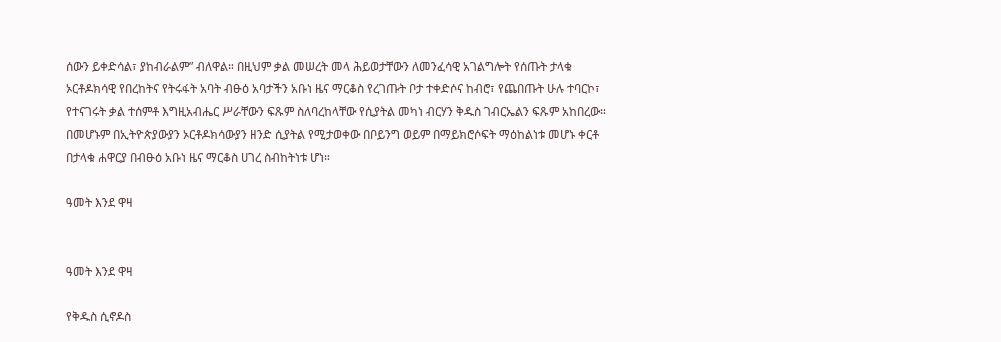ሰውን ይቀድሳል፣ ያከብራልም” ብለዋል። በዚህም ቃል መሠረት መላ ሕይወታቸውን ለመንፈሳዊ አገልግሎት የሰጡት ታላቁ ኦርቶዶክሳዊ የበረከትና የትሩፋት አባት ብፁዕ አባታችን አቡነ ዜና ማርቆስ የረገጡት ቦታ ተቀድሶና ከብሮ፣ የጨበጡት ሁሉ ተባርኮ፣ የተናገሩት ቃል ተሰምቶ እግዚአብሔር ሥራቸውን ፍጹም ስለባረከላቸው የሲያትል መካነ ብርሃን ቅዱስ ገብርኤልን ፍጹም አከበረው። በመሆኑም በኢትዮጵያውያን ኦርቶዶክሳውያን ዘንድ ሲያትል የሚታወቀው በቦይንግ ወይም በማይክሮሶፍት ማዕከልነቱ መሆኑ ቀርቶ በታላቁ ሐዋርያ በብፁዕ አቡነ ዜና ማርቆስ ሀገረ ስብከትነቱ ሆነ።

ዓመት እንደ ዋዛ


ዓመት እንደ ዋዛ

የቅዱስ ሲኖዶስ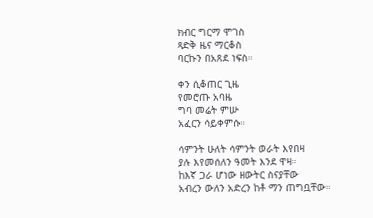ክብር ግርማ ሞገስ
ጻድቅ ዜና ማርቆስ
ባርኩን በአጸደ ነፍስ።

ቀን ሲቆጠር ጊዜ
የመሮጡ አባዜ
ግባ መሬት ምሡ
አፈርን ሳይቀምሱ።

ሳምንት ሁለት ሳምንት ወራት እየበዛ
ያሉ እየመሰለን ዓመት እንደ ዋዛ።
ከእኛ ጋራ ሆነው ዘውትር ስናያቸው
አብረን ውለን አድረን ከቶ ማን ጠግቧቸው።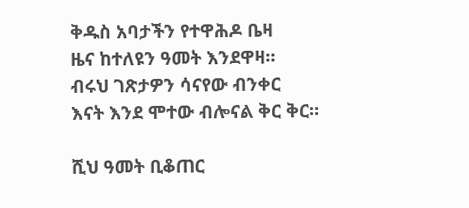ቅዱስ አባታችን የተዋሕዶ ቤዛ
ዜና ከተለዩን ዓመት እንደዋዛ።
ብሩህ ገጽታዎን ሳናየው ብንቀር
እናት እንደ ሞተው ብሎናል ቅር ቅር።

ሺህ ዓመት ቢቆጠር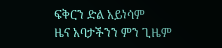ፍቅርን ድል አይነሳም
ዜና አባታችንን ምን ጊዜም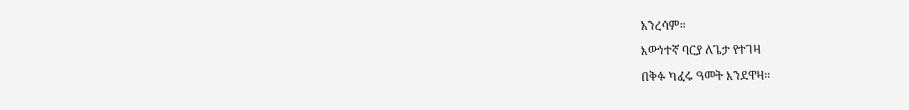አንረሳም።
እውነተኛ ባርያ ለጌታ የተገዛ
በቅፉ ካፈሩ ዓመት እንደዋዛ።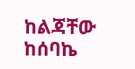ከልጃቸው ከሰባኬ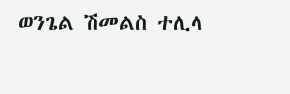ወንጌል ሽመልስ ተሊላ